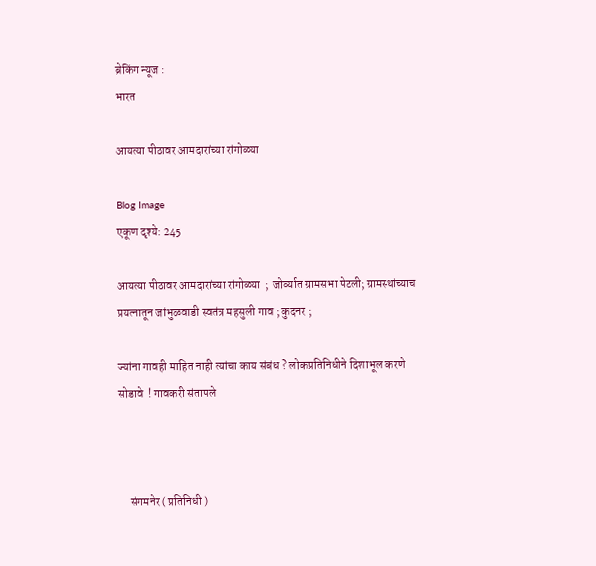ब्रेकिंग न्यूज :
भारत

आयत्या पीठावर आमदारांच्या रांगोळ्या

Blog Image
एकूण दृश्ये: 245

आयत्या पीठावर आमदारांच्या रांगोळ्या  ;  जोर्व्यात ग्रामसभा पेटली; ग्रामस्थांच्याच प्रयत्नातून जांभुळवाडी स्वतंत्र महसुली गाव ; कुदनर ;

ज्यांना गावही माहित नाही त्यांचा काय संबंध ? लोकप्रतिनिधीने दिशाभूल करणे सोडावे  ! गावकरी संतापले



     संगमनेर ( प्रतिनिधी )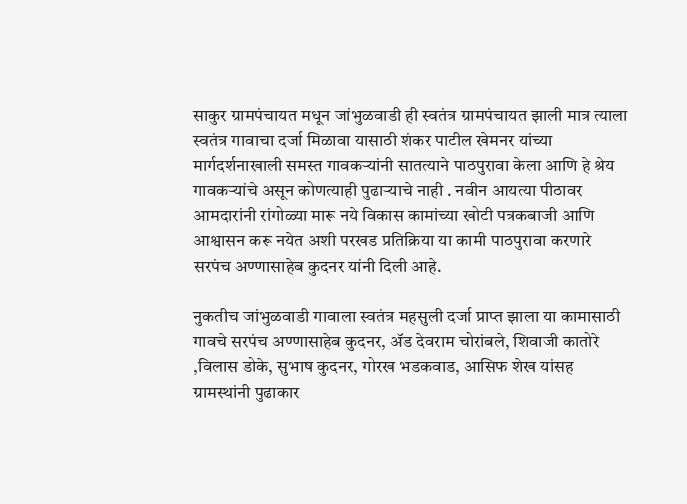साकुर ग्रामपंचायत मधून जांभुळवाडी ही स्वतंत्र ग्रामपंचायत झाली मात्र त्याला स्वतंत्र गावाचा दर्जा मिळावा यासाठी शंकर पाटील खेमनर यांच्या मार्गदर्शनाखाली समस्त गावकऱ्यांनी सातत्याने पाठपुरावा केला आणि हे श्रेय गावकऱ्यांचे असून कोणत्याही पुढार्‍याचे नाही . नवीन आयत्या पीठावर आमदारांनी रांगोळ्या मारू नये विकास कामांच्या खोटी पत्रकबाजी आणि आश्वासन करू नयेत अशी परखड प्रतिक्रिया या कामी पाठपुरावा करणारे सरपंच अण्णासाहेब कुदनर यांनी दिली आहे.

नुकतीच जांभुळवाडी गावाला स्वतंत्र महसुली दर्जा प्राप्त झाला या कामासाठी गावचे सरपंच अण्णासाहेब कुदनर, ॲड देवराम चोरांबले, शिवाजी कातोरे ,विलास डोके, सुभाष कुदनर, गोरख भडकवाड, आसिफ शेख यांसह ग्रामस्थांनी पुढाकार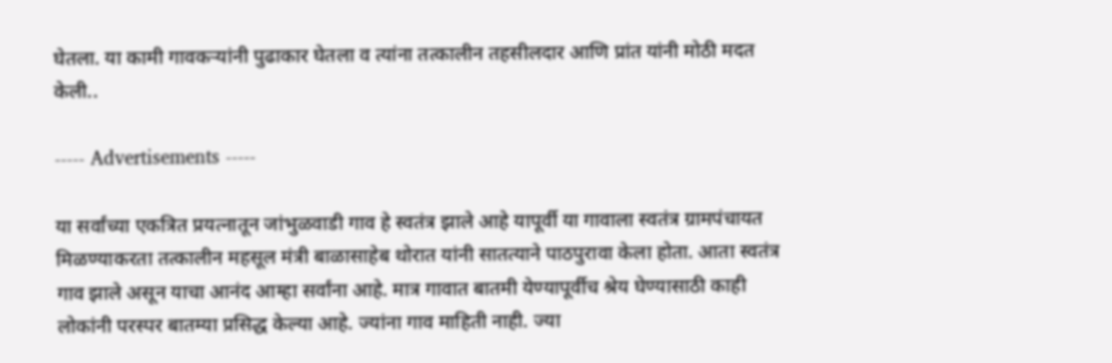घेतला. या कामी गावकऱ्यांनी पुढाकार घेतला व त्यांना तत्कालीन तहसीलदार आणि प्रांत यांनी मोठी मदत केली..

----- Advertisements -----

या सर्वांच्या एकत्रित प्रयत्नातून जांभुळवाडी गाव हे स्वतंत्र झाले आहे यापूर्वी या गावाला स्वतंत्र ग्रामपंचायत मिळण्याकरता तत्कालीन महसूल मंत्री बाळासाहेब थोरात यांनी सातत्याने पाठपुरावा केला होता. आता स्वतंत्र गाव झाले असून याचा आनंद आम्हा सर्वांना आहे. मात्र गावात बातमी येण्यापूर्वीच श्रेय घेण्यासाठी काही लोकांनी परस्पर बातम्या प्रसिद्ध केल्या आहे. ज्यांना गाव माहिती नाही. ज्या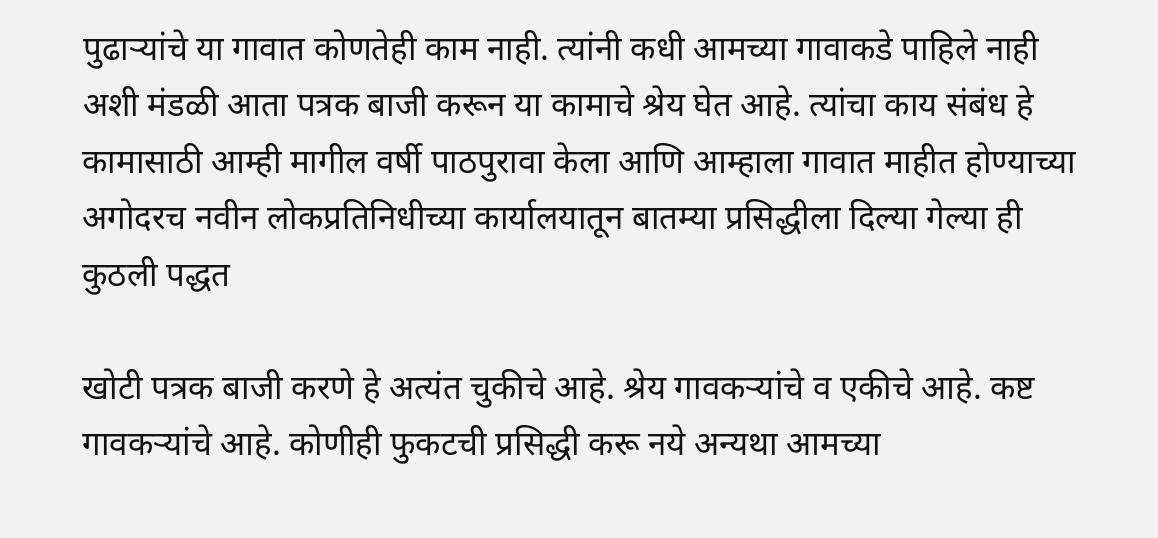पुढार्‍यांचे या गावात कोणतेही काम नाही. त्यांनी कधी आमच्या गावाकडे पाहिले नाही अशी मंडळी आता पत्रक बाजी करून या कामाचे श्रेय घेत आहे. त्यांचा काय संबंध हे कामासाठी आम्ही मागील वर्षी पाठपुरावा केला आणि आम्हाला गावात माहीत होण्याच्या अगोदरच नवीन लोकप्रतिनिधीच्या कार्यालयातून बातम्या प्रसिद्धीला दिल्या गेल्या ही कुठली पद्धत

खोटी पत्रक बाजी करणे हे अत्यंत चुकीचे आहे. श्रेय गावकऱ्यांचे व एकीचे आहे. कष्ट गावकऱ्यांचे आहे. कोणीही फुकटची प्रसिद्धी करू नये अन्यथा आमच्या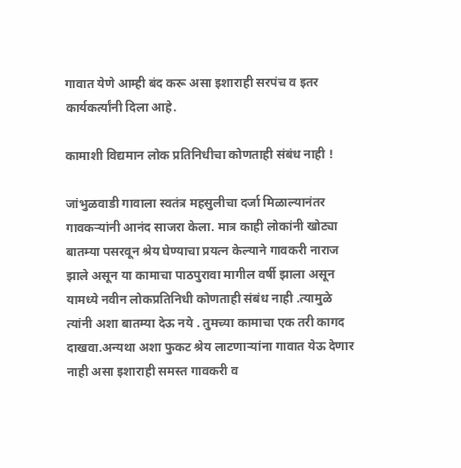गावात येणे आम्ही बंद करू असा इशाराही सरपंच व इतर कार्यकर्त्यांनी दिला आहे.

कामाशी विद्यमान लोक प्रतिनिधीचा कोणताही संबंध नाही !

जांभुळवाडी गावाला स्वतंत्र महसुलीचा दर्जा मिळाल्यानंतर गावकऱ्यांनी आनंद साजरा केला. मात्र काही लोकांनी खोट्या बातम्या पसरवून श्रेय घेण्याचा प्रयत्न केल्याने गावकरी नाराज झाले असून या कामाचा पाठपुरावा मागील वर्षी झाला असून यामध्ये नवीन लोकप्रतिनिधी कोणताही संबंध नाही .त्यामुळे त्यांनी अशा बातम्या देऊ नये . तुमच्या कामाचा एक तरी कागद दाखवा.अन्यथा अशा फुकट श्रेय लाटणाऱ्यांना गावात येऊ देणार नाही असा इशाराही समस्त गावकरी व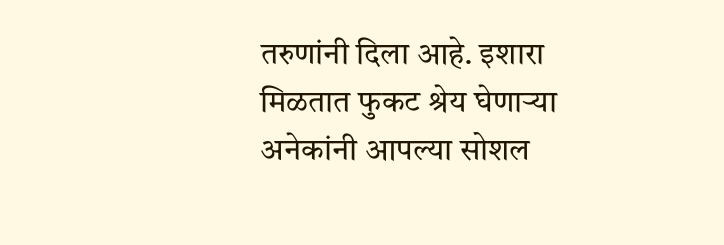तरुणांनी दिला आहे. इशारा मिळतात फुकट श्रेय घेणाऱ्या अनेकांनी आपल्या सोशल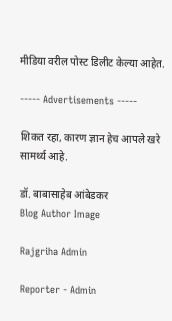मीडिया वरील पोस्ट डिलीट केल्या आहेत.

----- Advertisements -----

शिकत रहा, कारण ज्ञान हेच आपले खरे सामर्थ्य आहे.

डॉ. बाबासाहेब आंबेडकर
Blog Author Image

Rajgriha Admin

Reporter - Admin